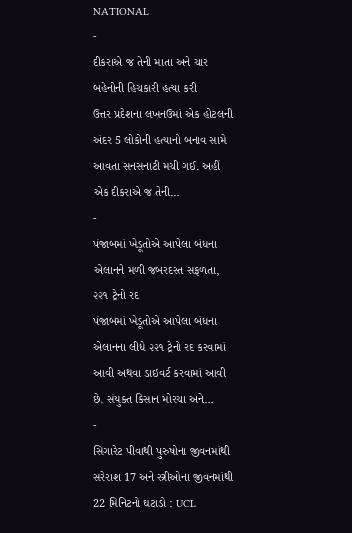NATIONAL
-
દીકરાએ જ તેની માતા અને ચાર બહેનોની હિચકારી હત્યા કરી
ઉત્તર પ્રદેશના લખનઉમાં એક હોટલની અંદર 5 લોકોની હત્યાનો બનાવ સામે આવતા સનસનાટી મચી ગઈ. અહીં એક દીકરાએ જ તેની…
-
પંજાબમાં ખેડૂતોએ આપેલા બંધના એલાનને મળી જબરદસ્ત સફળતા, ૨૨૧ ટ્રેનો રદ
પંજાબમાં ખેડૂતોએ આપેલા બંધના એલાનના લીધે ૨૨૧ ટ્રેનો રદ કરવામાં આવી અથવા ડાઇવર્ટ કરવામાં આવી છે. સંયુક્ત કિસાન મોરચા અને…
-
સિગારેટ પીવાથી પુરુષોના જીવનમાંથી સરેરાશ 17 અને સ્ત્રીઓના જીવનમાંથી 22 મિનિટનો ઘટાડો : UCL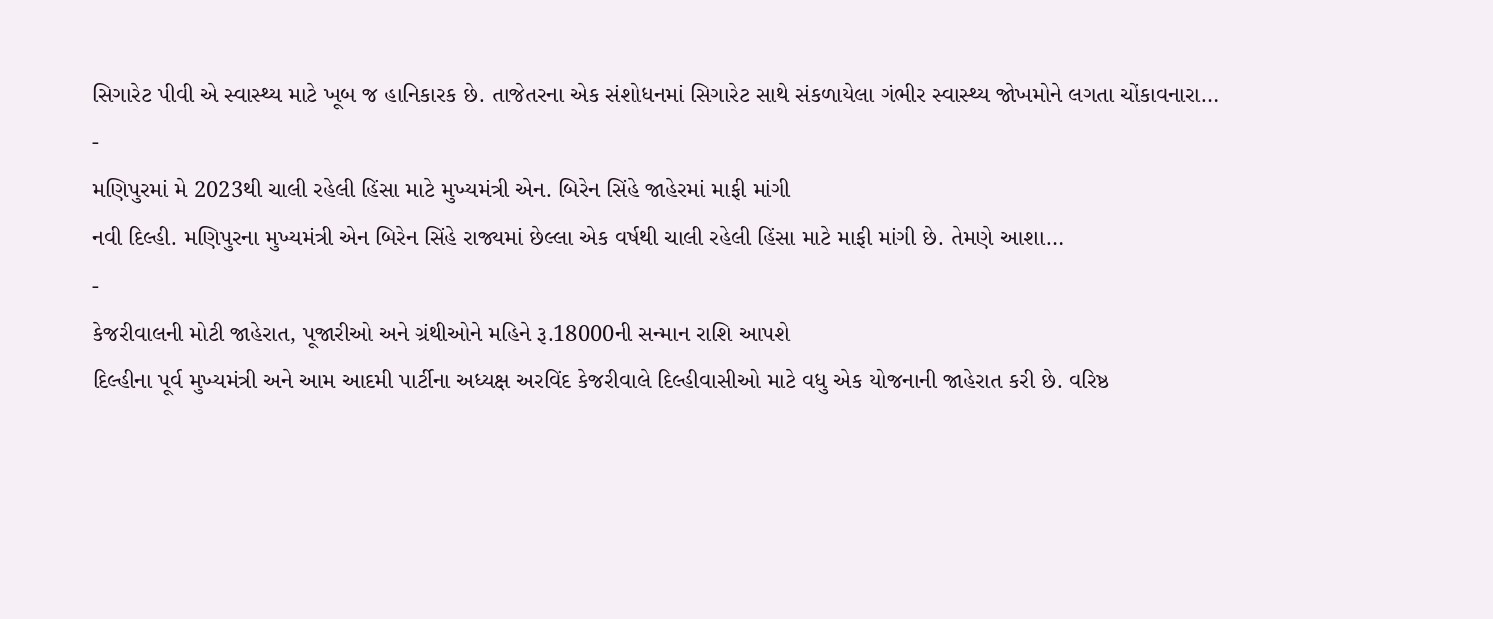સિગારેટ પીવી એ સ્વાસ્થ્ય માટે ખૂબ જ હાનિકારક છે. તાજેતરના એક સંશોધનમાં સિગારેટ સાથે સંકળાયેલા ગંભીર સ્વાસ્થ્ય જોખમોને લગતા ચોંકાવનારા…
-
મણિપુરમાં મે 2023થી ચાલી રહેલી હિંસા માટે મુખ્યમંત્રી એન. બિરેન સિંહે જાહેરમાં માફી માંગી
નવી દિલ્હી. મણિપુરના મુખ્યમંત્રી એન બિરેન સિંહે રાજ્યમાં છેલ્લા એક વર્ષથી ચાલી રહેલી હિંસા માટે માફી માંગી છે. તેમણે આશા…
-
કેજરીવાલની મોટી જાહેરાત, પૂજારીઓ અને ગ્રંથીઓને મહિને રૂ.18000ની સન્માન રાશિ આપશે
દિલ્હીના પૂર્વ મુખ્યમંત્રી અને આમ આદમી પાર્ટીના અધ્યક્ષ અરવિંદ કેજરીવાલે દિલ્હીવાસીઓ માટે વધુ એક યોજનાની જાહેરાત કરી છે. વરિષ્ઠ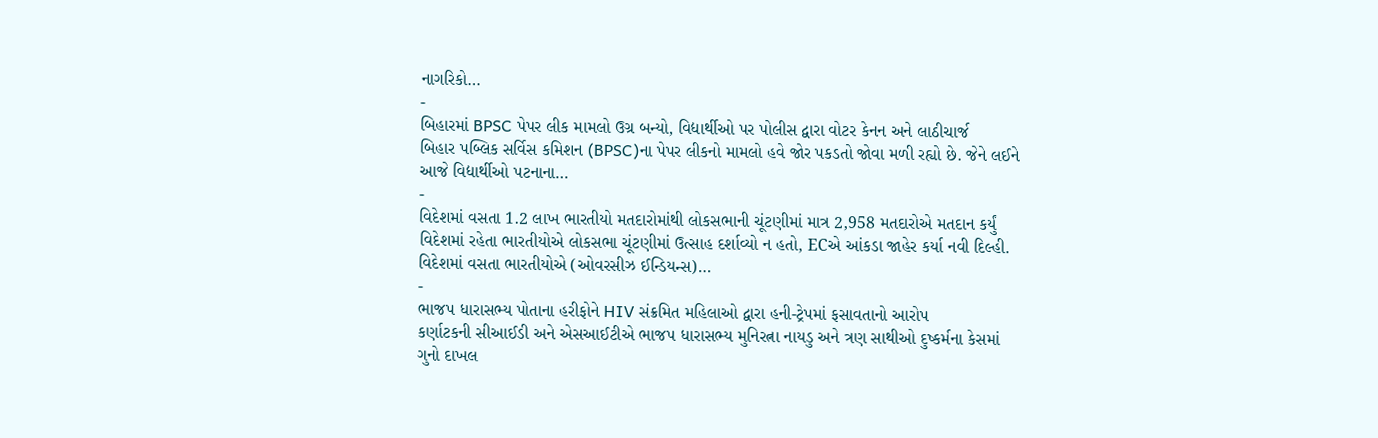નાગરિકો…
-
બિહારમાં BPSC પેપર લીક મામલો ઉગ્ર બન્યો, વિદ્યાર્થીઓ પર પોલીસ દ્વારા વોટર કેનન અને લાઠીચાર્જ
બિહાર પબ્લિક સર્વિસ કમિશન (BPSC)ના પેપર લીકનો મામલો હવે જોર પકડતો જોવા મળી રહ્યો છે. જેને લઈને આજે વિદ્યાર્થીઓ પટનાના…
-
વિદેશમાં વસતા 1.2 લાખ ભારતીયો મતદારોમાંથી લોકસભાની ચૂંટણીમાં માત્ર 2,958 મતદારોએ મતદાન કર્યું
વિદેશમાં રહેતા ભારતીયોએ લોકસભા ચૂંટણીમાં ઉત્સાહ દર્શાવ્યો ન હતો, ECએ આંકડા જાહેર કર્યા નવી દિલ્હી. વિદેશમાં વસતા ભારતીયોએ (ઓવરસીઝ ઈન્ડિયન્સ)…
-
ભાજપ ધારાસભ્ય પોતાના હરીફોને HIV સંક્રમિત મહિલાઓ દ્વારા હની-ટ્રેપમાં ફસાવતાનો આરોપ
કર્ણાટકની સીઆઈડી અને એસઆઈટીએ ભાજપ ધારાસભ્ય મુનિરત્ના નાયડુ અને ત્રણ સાથીઓ દુષ્કર્મના કેસમાં ગુનો દાખલ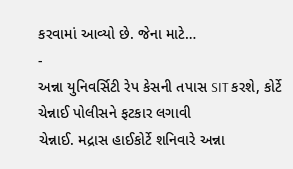કરવામાં આવ્યો છે. જેના માટે…
-
અન્ના યુનિવર્સિટી રેપ કેસની તપાસ SIT કરશે, કોર્ટે ચેન્નાઈ પોલીસને ફટકાર લગાવી
ચેન્નાઈ. મદ્રાસ હાઈકોર્ટે શનિવારે અન્ના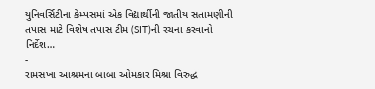યુનિવર્સિટીના કેમ્પસમાં એક વિદ્યાર્થીની જાતીય સતામણીની તપાસ માટે વિશેષ તપાસ ટીમ (SIT)ની રચના કરવાનો નિર્દેશ…
-
રામસખા આશ્રમના બાબા ઓમકાર મિશ્રા વિરુદ્ધ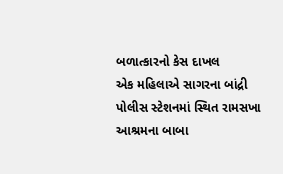બળાત્કારનો કેસ દાખલ
એક મહિલાએ સાગરના બાંદ્રી પોલીસ સ્ટેશનમાં સ્થિત રામસખા આશ્રમના બાબા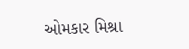ઓમકાર મિશ્રા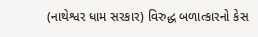(નાથેશ્વર ધામ સરકાર) વિરુદ્ધ બળાત્કારનો કેસ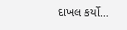દાખલ કર્યો…